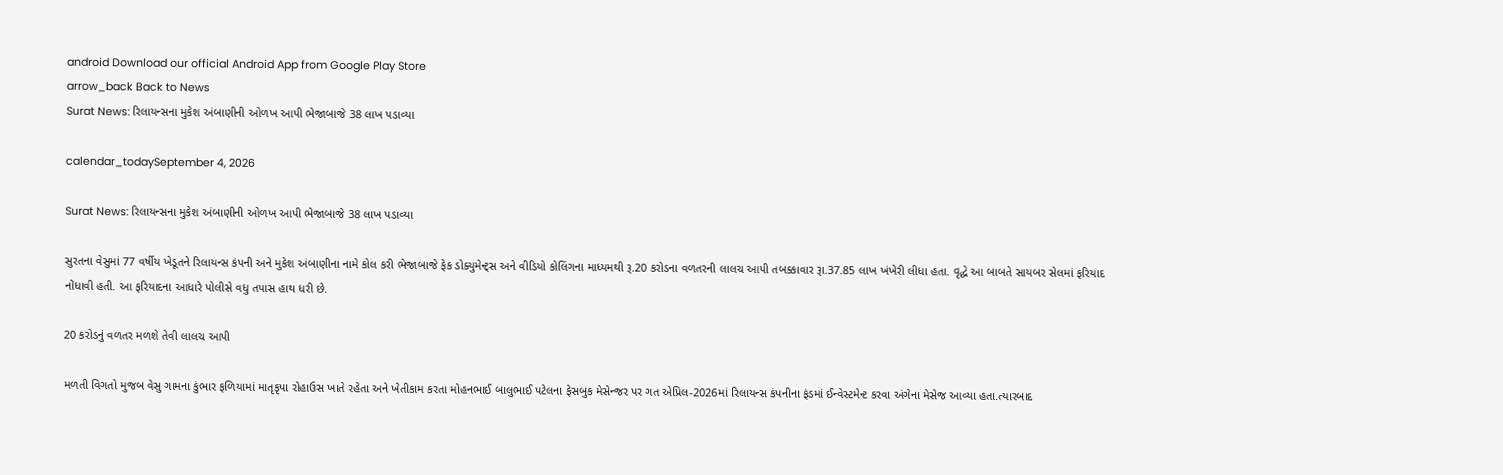android Download our official Android App from Google Play Store
arrow_back Back to News
Surat News: રિલાયન્સના મુકેશ અંબાણીની ઓળખ આપી ભેજાબાજે 38 લાખ પડાવ્યા

calendar_todaySeptember 4, 2026

Surat News: રિલાયન્સના મુકેશ અંબાણીની ઓળખ આપી ભેજાબાજે 38 લાખ પડાવ્યા

સુરતના વેસુમાં 77 વર્ષીય ખેડૂતને રિલાયન્સ કંપની અને મુકેશ અંબાણીના નામે કોલ કરી ભેજાબાજે ફેક ડોક્યુમેન્ટ્સ અને વીડિયો કોલિંગના માધ્યમથી રૂ.20 કરોડના વળતરની લાલચ આપી તબક્કાવાર રૂા.37.85 લાખ ખંખેરી લીધા હતા. વૃદ્ધે આ બાબતે સાયબર સેલમાં ફરિયાદ નોંધાવી હતી. આ ફરિયાદના આધારે પોલીસે વધુ તપાસ હાથ ધરી છે.

20 કરોડનું વળતર મળશે તેવી લાલચ આપી

મળતી વિગતો મુજબ વેસુ ગામના કુંભાર ફળિયામાં માતૃકૃપા રોહાઉસ ખાતે રહેતા અને ખેતીકામ કરતા મોહનભાઈ બાલુભાઈ પટેલના ફેસબુક મેસેન્જર પર ગત એપ્રિલ-2026માં રિલાયન્સ કંપનીના ફંડમાં ઈન્વેસ્ટમેન્ટ કરવા અંગેના મેસેજ આવ્યા હતા.ત્યારબાદ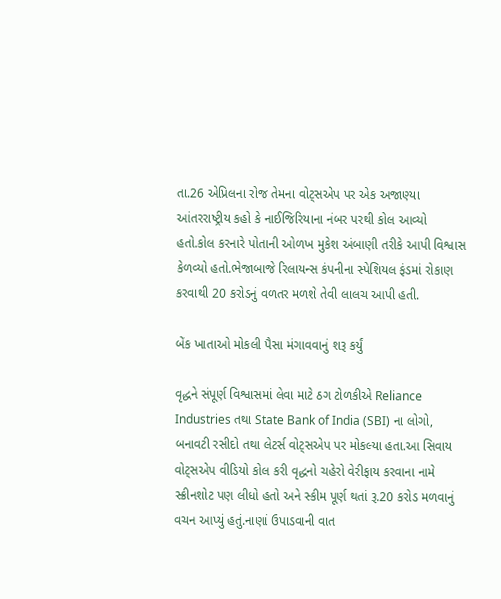તા.26 એપ્રિલના રોજ તેમના વોટ્સએપ પર એક અજાણ્યા આંતરરાષ્ટ્રીય કહો કે નાઈજિરિયાના નંબર પરથી કોલ આવ્યો હતો.કોલ કરનારે પોતાની ઓળખ મુકેશ અંબાણી તરીકે આપી વિશ્વાસ કેળવ્યો હતો.ભેજાબાજે રિલાયન્સ કંપનીના સ્પેશિયલ ફંડમાં રોકાણ કરવાથી 20 કરોડનું વળતર મળશે તેવી લાલચ આપી હતી.

બેંક ખાતાઓ મોકલી પૈસા મંગાવવાનું શરૂ કર્યું

વૃદ્ધને સંપૂર્ણ વિશ્વાસમાં લેવા માટે ઠગ ટોળકીએ Reliance Industries તથા State Bank of India (SBI) ના લોગો, બનાવટી રસીદો તથા લેટર્સ વોટ્સએપ પર મોકલ્યા હતા.આ સિવાય વોટ્સએપ વીડિયો કોલ કરી વૃદ્ધનો ચહેરો વેરીફાય કરવાના નામે સ્ક્રીનશોટ પણ લીધો હતો અને સ્કીમ પૂર્ણ થતાં રૂ.20 કરોડ મળવાનું વચન આપ્યું હતું.નાણાં ઉપાડવાની વાત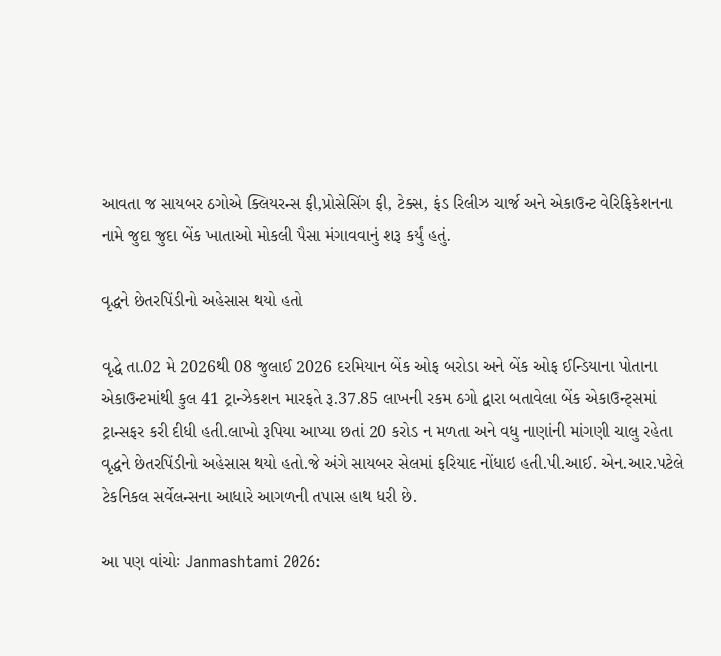આવતા જ સાયબર ઠગોએ ક્લિયરન્સ ફી,પ્રોસેસિંગ ફી, ટેક્સ, ફંડ રિલીઝ ચાર્જ અને એકાઉન્ટ વેરિફિકેશનના નામે જુદા જુદા બેંક ખાતાઓ મોકલી પૈસા મંગાવવાનું શરૂ કર્યું હતું.

વૃદ્ધને છેતરપિંડીનો અહેસાસ થયો હતો

વૃદ્ધે તા.02 મે 2026થી 08 જુલાઈ 2026 દરમિયાન બેંક ઓફ બરોડા અને બેંક ઓફ ઈન્ડિયાના પોતાના એકાઉન્ટમાંથી કુલ 41 ટ્રાન્ઝેકશન મારફતે રૂ.37.85 લાખની રકમ ઠગો દ્વારા બતાવેલા બેંક એકાઉન્ટ્સમાં ટ્રાન્સફર કરી દીધી હતી.લાખો રૂપિયા આપ્યા છતાં 20 કરોડ ન મળતા અને વધુ નાણાંની માંગણી ચાલુ રહેતા વૃદ્ધને છેતરપિંડીનો અહેસાસ થયો હતો.જે અંગે સાયબર સેલમાં ફરિયાદ નોંધાઇ હતી.પી.આઈ. એન.આર.પટેલે ટેકનિકલ સર્વેલન્સના આધારે આગળની તપાસ હાથ ધરી છે.

આ પણ વાંચોઃ Janmashtami 2026: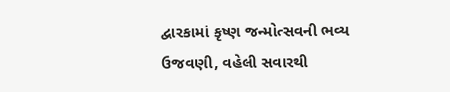દ્વારકામાં કૃષ્ણ જન્મોત્સવની ભવ્ય ઉજવણી, વહેલી સવારથી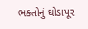ભક્તોનું ઘોડાપૂર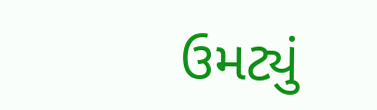ઉમટ્યું